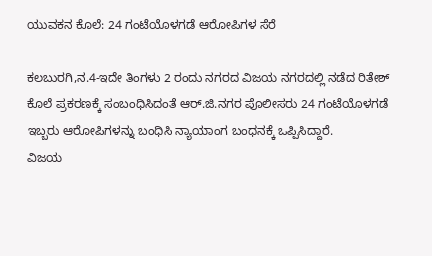ಯುವಕನ ಕೊಲೆ: 24 ಗಂಟೆಯೊಳಗಡೆ ಆರೋಪಿಗಳ ಸೆರೆ

ಕಲಬುರಗಿ,ನ.4-ಇದೇ ತಿಂಗಳು 2 ರಂದು ನಗರದ ವಿಜಯ ನಗರದಲ್ಲಿ ನಡೆದ ರಿತೇಶ್ ಕೊಲೆ ಪ್ರಕರಣಕ್ಕೆ ಸಂಬಂಧಿಸಿದಂತೆ ಆರ್.ಜಿ.ನಗರ ಪೊಲೀಸರು 24 ಗಂಟೆಯೊಳಗಡೆ ಇಬ್ಬರು ಆರೋಪಿಗಳನ್ನು ಬಂಧಿಸಿ ನ್ಯಾಯಾಂಗ ಬಂಧನಕ್ಕೆ ಒಪ್ಪಿಸಿದ್ದಾರೆ.
ವಿಜಯ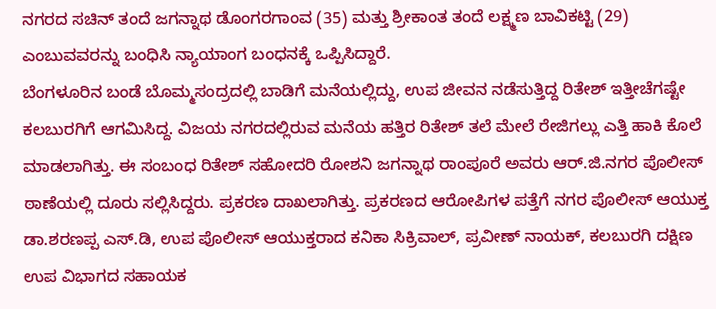ನಗರದ ಸಚಿನ್ ತಂದೆ ಜಗನ್ನಾಥ ಡೊಂಗರಗಾಂವ (35) ಮತ್ತು ಶ್ರೀಕಾಂತ ತಂದೆ ಲಕ್ಷ್ಮಣ ಬಾವಿಕಟ್ಟಿ (29) ಎಂಬುವವರನ್ನು ಬಂಧಿಸಿ ನ್ಯಾಯಾಂಗ ಬಂಧನಕ್ಕೆ ಒಪ್ಪಿಸಿದ್ದಾರೆ.
ಬೆಂಗಳೂರಿನ ಬಂಡೆ ಬೊಮ್ಮಸಂದ್ರದಲ್ಲಿ ಬಾಡಿಗೆ ಮನೆಯಲ್ಲಿದ್ದು, ಉಪ ಜೀವನ ನಡೆಸುತ್ತಿದ್ದ ರಿತೇಶ್ ಇತ್ತೀಚೆಗಷ್ಟೇ ಕಲಬುರಗಿಗೆ ಆಗಮಿಸಿದ್ದ. ವಿಜಯ ನಗರದಲ್ಲಿರುವ ಮನೆಯ ಹತ್ತಿರ ರಿತೇಶ್ ತಲೆ ಮೇಲೆ ರೇಜಿಗಲ್ಲು ಎತ್ತಿ ಹಾಕಿ ಕೊಲೆ ಮಾಡಲಾಗಿತ್ತು. ಈ ಸಂಬಂಧ ರಿತೇಶ್ ಸಹೋದರಿ ರೋಶನಿ ಜಗನ್ನಾಥ ರಾಂಪೂರೆ ಅವರು ಆರ್.ಜಿ.ನಗರ ಪೊಲೀಸ್ ಠಾಣೆಯಲ್ಲಿ ದೂರು ಸಲ್ಲಿಸಿದ್ದರು. ಪ್ರಕರಣ ದಾಖಲಾಗಿತ್ತು. ಪ್ರಕರಣದ ಆರೋಪಿಗಳ ಪತ್ತೆಗೆ ನಗರ ಪೊಲೀಸ್ ಆಯುಕ್ತ ಡಾ.ಶರಣಪ್ಪ ಎಸ್.ಡಿ, ಉಪ ಪೊಲೀಸ್ ಆಯುಕ್ತರಾದ ಕನಿಕಾ ಸಿಕ್ರಿವಾಲ್, ಪ್ರವೀಣ್ ನಾಯಕ್, ಕಲಬುರಗಿ ದಕ್ಷಿಣ ಉಪ ವಿಭಾಗದ ಸಹಾಯಕ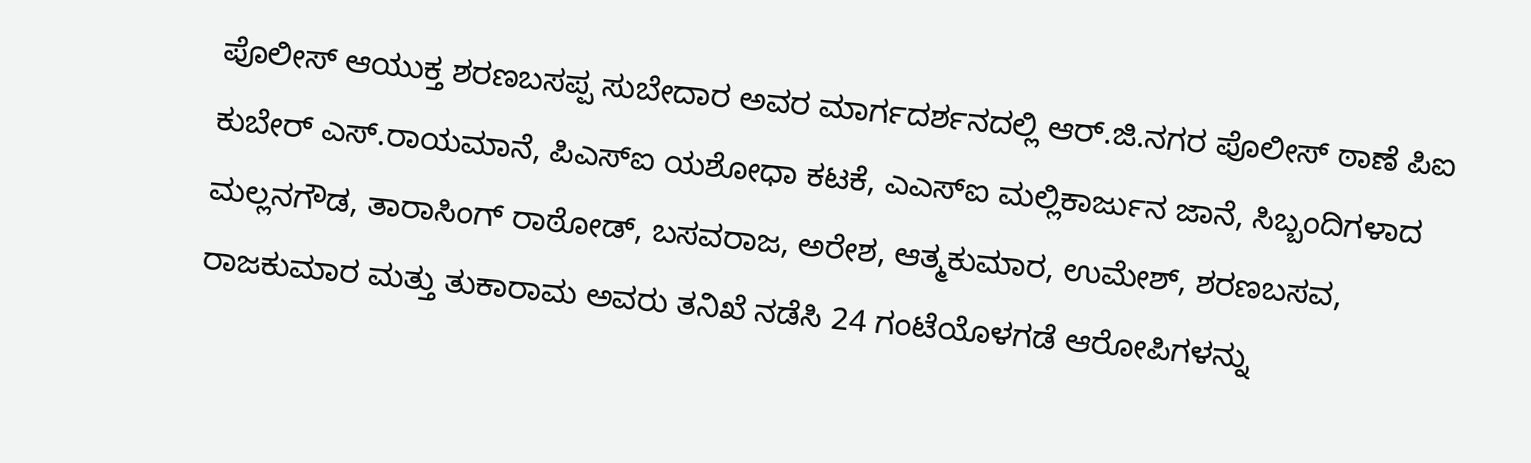ಪೊಲೀಸ್ ಆಯುಕ್ತ ಶರಣಬಸಪ್ಪ ಸುಬೇದಾರ ಅವರ ಮಾರ್ಗದರ್ಶನದಲ್ಲಿ ಆರ್.ಜಿ.ನಗರ ಪೊಲೀಸ್ ಠಾಣೆ ಪಿಐ ಕುಬೇರ್ ಎಸ್.ರಾಯಮಾನೆ, ಪಿಎಸ್‍ಐ ಯಶೋಧಾ ಕಟಕೆ, ಎಎಸ್‍ಐ ಮಲ್ಲಿಕಾರ್ಜುನ ಜಾನೆ, ಸಿಬ್ಬಂದಿಗಳಾದ ಮಲ್ಲನಗೌಡ, ತಾರಾಸಿಂಗ್ ರಾಠೋಡ್, ಬಸವರಾಜ, ಅರೇಶ, ಆತ್ಮಕುಮಾರ, ಉಮೇಶ್, ಶರಣಬಸವ, ರಾಜಕುಮಾರ ಮತ್ತು ತುಕಾರಾಮ ಅವರು ತನಿಖೆ ನಡೆಸಿ 24 ಗಂಟೆಯೊಳಗಡೆ ಆರೋಪಿಗಳನ್ನು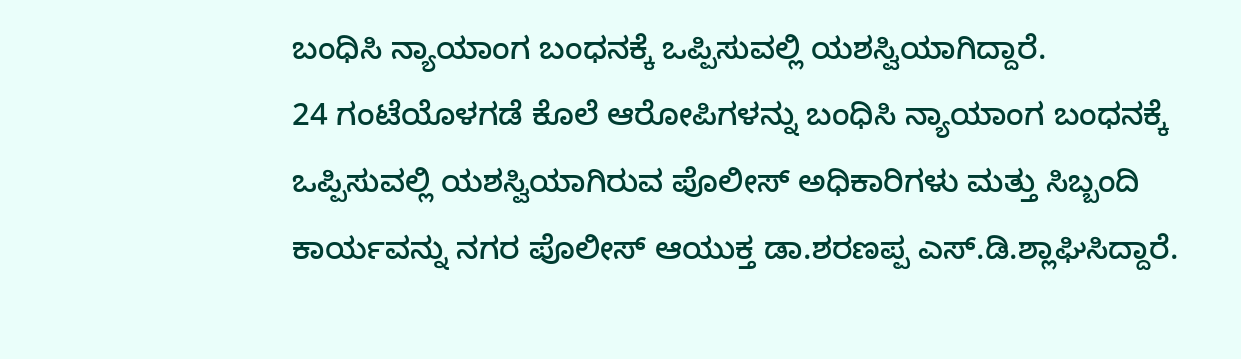ಬಂಧಿಸಿ ನ್ಯಾಯಾಂಗ ಬಂಧನಕ್ಕೆ ಒಪ್ಪಿಸುವಲ್ಲಿ ಯಶಸ್ವಿಯಾಗಿದ್ದಾರೆ.
24 ಗಂಟೆಯೊಳಗಡೆ ಕೊಲೆ ಆರೋಪಿಗಳನ್ನು ಬಂಧಿಸಿ ನ್ಯಾಯಾಂಗ ಬಂಧನಕ್ಕೆ ಒಪ್ಪಿಸುವಲ್ಲಿ ಯಶಸ್ವಿಯಾಗಿರುವ ಪೊಲೀಸ್ ಅಧಿಕಾರಿಗಳು ಮತ್ತು ಸಿಬ್ಬಂದಿ ಕಾರ್ಯವನ್ನು ನಗರ ಪೊಲೀಸ್ ಆಯುಕ್ತ ಡಾ.ಶರಣಪ್ಪ ಎಸ್.ಡಿ.ಶ್ಲಾಘಿಸಿದ್ದಾರೆ.